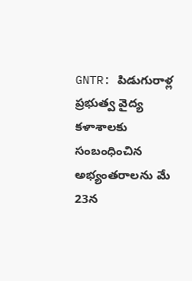GNTR: పిడుగురాళ్ల ప్రభుత్వ వైద్య కళాశాలకు సంబంధించిన అభ్యంతరాలను మే 23న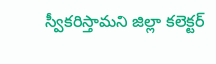స్వీకరిస్తామని జిల్లా కలెక్టర్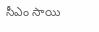సీఎం సాయి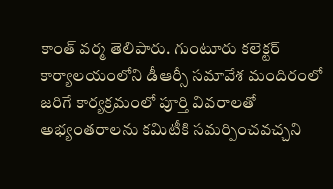కాంత్ వర్మ తెలిపారు. గుంటూరు కలెక్టర్ కార్యాలయంలోని డీఆర్సీ సమావేశ మందిరంలో జరిగే కార్యక్రమంలో పూర్తి వివరాలతో అభ్యంతరాలను కమిటీకి సమర్పించవచ్చని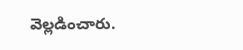వెల్లడించారు.